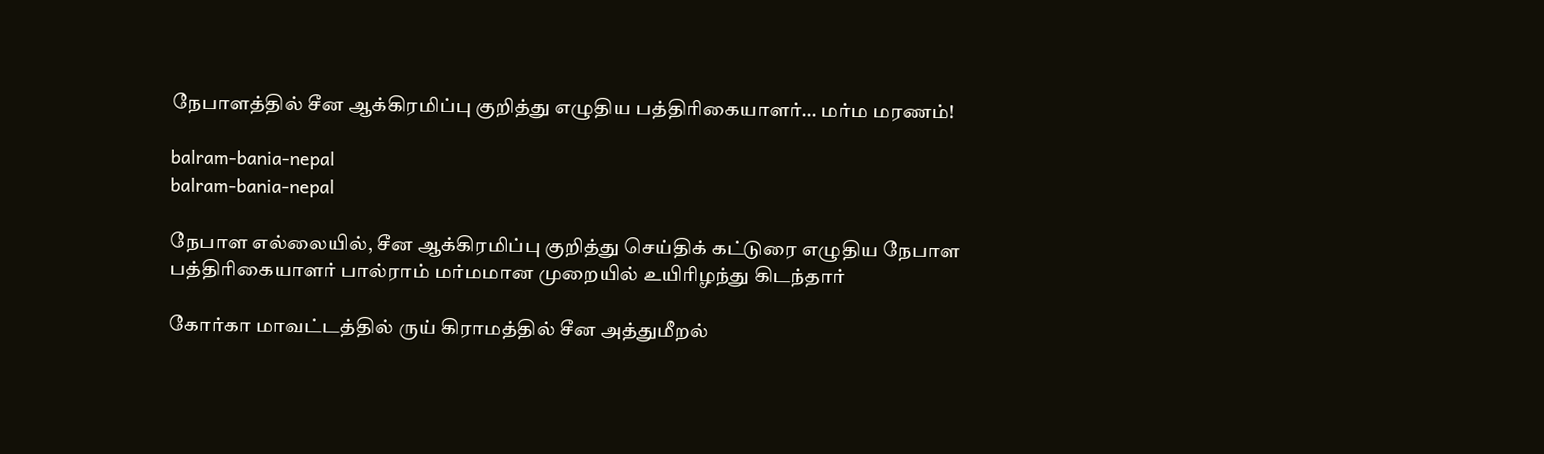நேபாளத்தில் சீன ஆக்கிரமிப்பு குறித்து எழுதிய பத்திரிகையாளர்… மர்ம மரணம்!

balram-bania-nepal
balram-bania-nepal

நேபாள எல்லையில், சீன ஆக்கிரமிப்பு குறித்து செய்திக் கட்டுரை எழுதிய நேபாள பத்திரிகையாளர் பால்ராம் மர்மமான முறையில் உயிரிழந்து கிடந்தார்

கோர்கா மாவட்டத்தில் ருய் கிராமத்தில் சீன அத்துமீறல்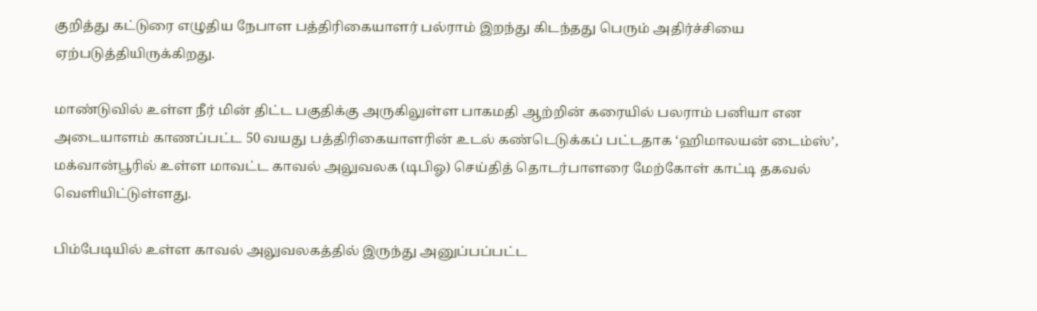குறித்து கட்டுரை எழுதிய நேபாள பத்திரிகையாளர் பல்ராம் இறந்து கிடந்தது பெரும் அதிர்ச்சியை ஏற்படுத்தியிருக்கிறது.

மாண்டுவில் உள்ள நீர் மின் திட்ட பகுதிக்கு அருகிலுள்ள பாகமதி ஆற்றின் கரையில் பலராம் பனியா என அடையாளம் காணப்பட்ட 50 வயது பத்திரிகையாளரின் உடல் கண்டெடுக்கப் பட்டதாக ‘ஹிமாலயன் டைம்ஸ்’, மக்வான்பூரில் உள்ள மாவட்ட காவல் அலுவலக (டிபிஓ) செய்தித் தொடர்பாளரை மேற்கோள் காட்டி தகவல் வெளியிட்டுள்ளது.

பிம்பேடியில் உள்ள காவல் அலுவலகத்தில் இருந்து அனுப்பப்பட்ட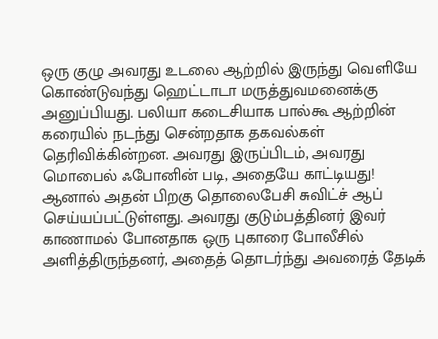ஒரு குழு அவரது உடலை ஆற்றில் இருந்து வெளியே கொண்டுவந்து ஹெட்டாடா மருத்துவமனைக்கு அனுப்பியது. பலியா கடைசியாக பால்கூ ஆற்றின் கரையில் நடந்து சென்றதாக தகவல்கள் தெரிவிக்கின்றன. அவரது இருப்பிடம், அவரது மொபைல் ஃபோனின் படி, அதையே காட்டியது! ஆனால் அதன் பிறகு தொலைபேசி சுவிட்ச் ஆப் செய்யப்பட்டுள்ளது. அவரது குடும்பத்தினர் இவர் காணாமல் போனதாக ஒரு புகாரை போலீசில் அளித்திருந்தனர், அதைத் தொடர்ந்து அவரைத் தேடிக்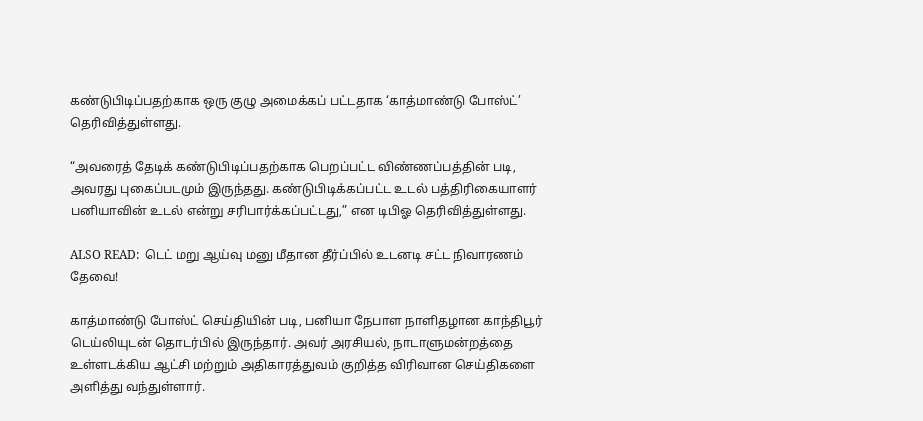கண்டுபிடிப்பதற்காக ஒரு குழு அமைக்கப் பட்டதாக ‘காத்மாண்டு போஸ்ட்’ தெரிவித்துள்ளது.

“அவரைத் தேடிக் கண்டுபிடிப்பதற்காக பெறப்பட்ட விண்ணப்பத்தின் படி, அவரது புகைப்படமும் இருந்தது. கண்டுபிடிக்கப்பட்ட உடல் பத்திரிகையாளர் பனியாவின் உடல் என்று சரிபார்க்கப்பட்டது,” என டிபிஓ தெரிவித்துள்ளது.

ALSO READ:  டெட் மறு ஆய்வு மனு மீதான தீர்ப்பில் உடனடி சட்ட நிவாரணம் தேவை!

காத்மாண்டு போஸ்ட் செய்தியின் படி, பனியா நேபாள நாளிதழான காந்திபூர் டெய்லியுடன் தொடர்பில் இருந்தார். அவர் அரசியல், நாடாளுமன்றத்தை உள்ளடக்கிய ஆட்சி மற்றும் அதிகாரத்துவம் குறித்த விரிவான செய்திகளை அளித்து வந்துள்ளார்.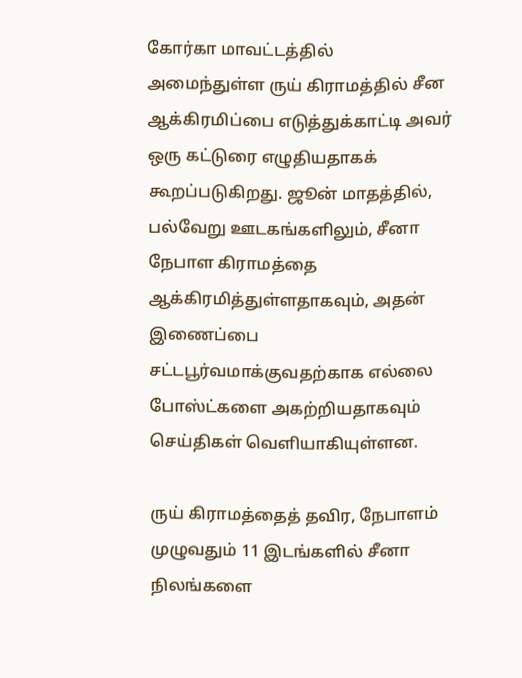கோர்கா மாவட்டத்தில் அமைந்துள்ள ருய் கிராமத்தில் சீன ஆக்கிரமிப்பை எடுத்துக்காட்டி அவர் ஒரு கட்டுரை எழுதியதாகக் கூறப்படுகிறது. ஜூன் மாதத்தில், பல்வேறு ஊடகங்களிலும், சீனா நேபாள கிராமத்தை ஆக்கிரமித்துள்ளதாகவும், அதன் இணைப்பை சட்டபூர்வமாக்குவதற்காக எல்லை போஸ்ட்களை அகற்றியதாகவும் செய்திகள் வெளியாகியுள்ளன.

ருய் கிராமத்தைத் தவிர, நேபாளம் முழுவதும் 11 இடங்களில் சீனா நிலங்களை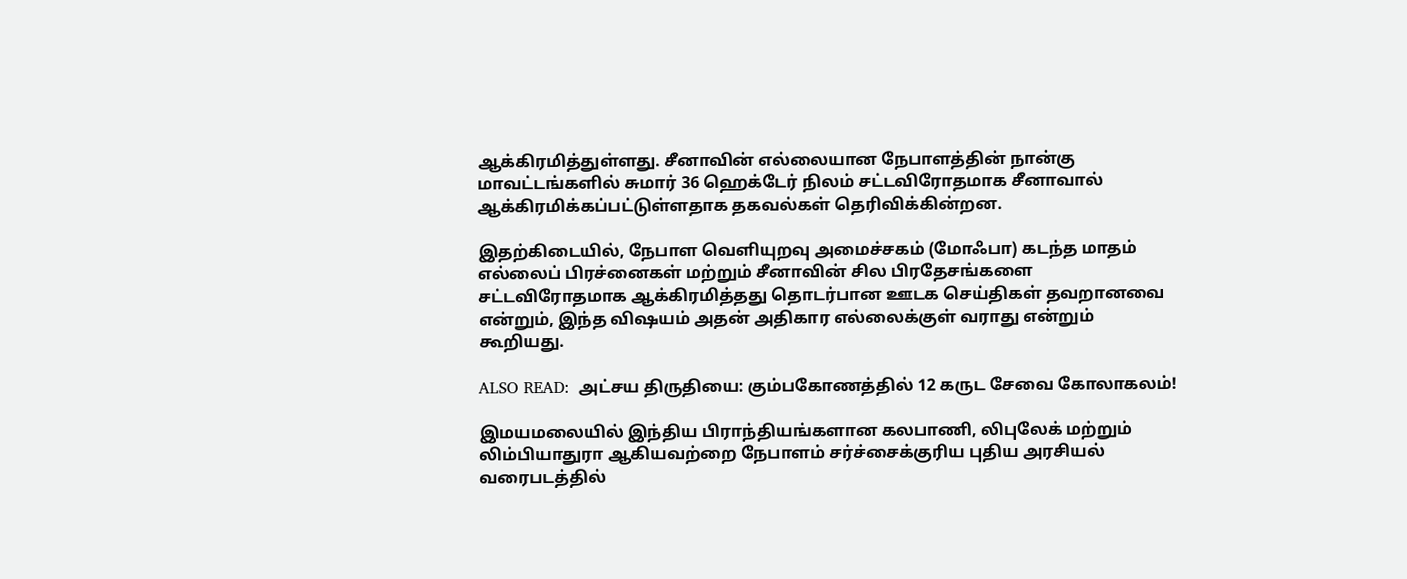ஆக்கிரமித்துள்ளது. சீனாவின் எல்லையான நேபாளத்தின் நான்கு மாவட்டங்களில் சுமார் 36 ஹெக்டேர் நிலம் சட்டவிரோதமாக சீனாவால் ஆக்கிரமிக்கப்பட்டுள்ளதாக தகவல்கள் தெரிவிக்கின்றன.

இதற்கிடையில், நேபாள வெளியுறவு அமைச்சகம் (மோஃபா) கடந்த மாதம் எல்லைப் பிரச்னைகள் மற்றும் சீனாவின் சில பிரதேசங்களை சட்டவிரோதமாக ஆக்கிரமித்தது தொடர்பான ஊடக செய்திகள் தவறானவை என்றும், இந்த விஷயம் அதன் அதிகார எல்லைக்குள் வராது என்றும் கூறியது.

ALSO READ:  அட்சய திருதியை: கும்பகோணத்தில் 12 கருட சேவை கோலாகலம்!

இமயமலையில் இந்திய பிராந்தியங்களான கலபாணி, லிபுலேக் மற்றும் லிம்பியாதுரா ஆகியவற்றை நேபாளம் சர்ச்சைக்குரிய புதிய அரசியல் வரைபடத்தில்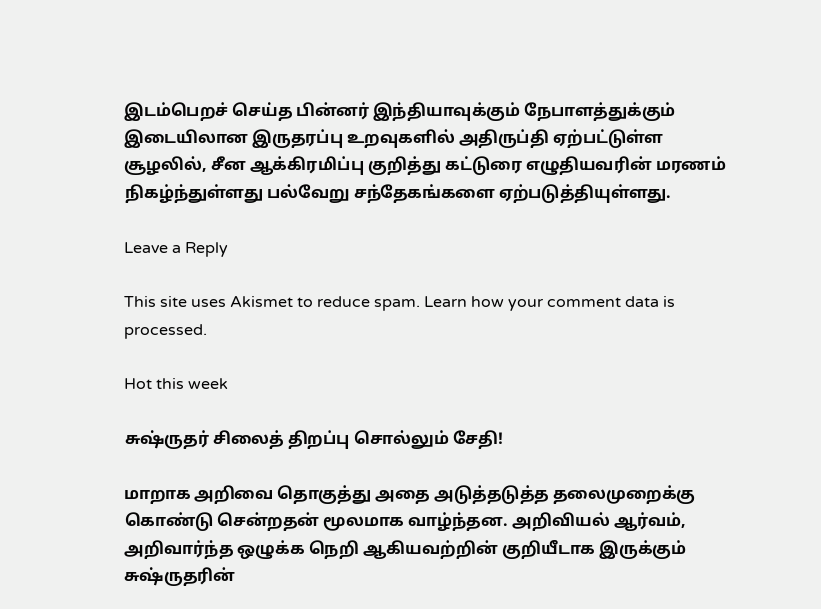இடம்பெறச் செய்த பின்னர் இந்தியாவுக்கும் நேபாளத்துக்கும் இடையிலான இருதரப்பு உறவுகளில் அதிருப்தி ஏற்பட்டுள்ள சூழலில், சீன ஆக்கிரமிப்பு குறித்து கட்டுரை எழுதியவரின் மரணம் நிகழ்ந்துள்ளது பல்வேறு சந்தேகங்களை ஏற்படுத்தியுள்ளது.

Leave a Reply

This site uses Akismet to reduce spam. Learn how your comment data is processed.

Hot this week

சுஷ்ருதர் சிலைத் திறப்பு சொல்லும் சேதி!

மாறாக அறிவை தொகுத்து அதை அடுத்தடுத்த தலைமுறைக்கு கொண்டு சென்றதன் மூலமாக வாழ்ந்தன. அறிவியல் ஆர்வம், அறிவார்ந்த ஒழுக்க நெறி ஆகியவற்றின் குறியீடாக இருக்கும் சுஷ்ருதரின்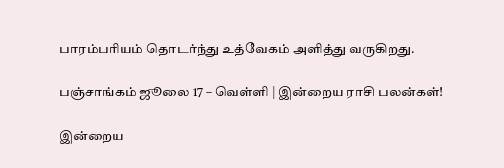பாரம்பரியம் தொடர்ந்து உத்வேகம் அளித்து வருகிறது.

பஞ்சாங்கம் ஜூலை 17 – வெள்ளி | இன்றைய ராசி பலன்கள்!

இன்றைய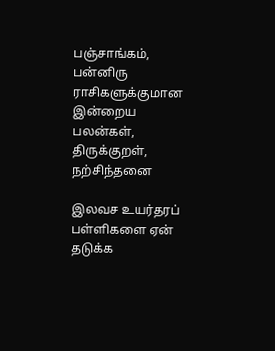பஞ்சாங்கம், பன்னிரு ராசிகளுக்குமான இன்றைய பலன்கள், திருக்குறள், நற்சிந்தனை

இலவச உயர்தரப் பள்ளிகளை ஏன் தடுக்க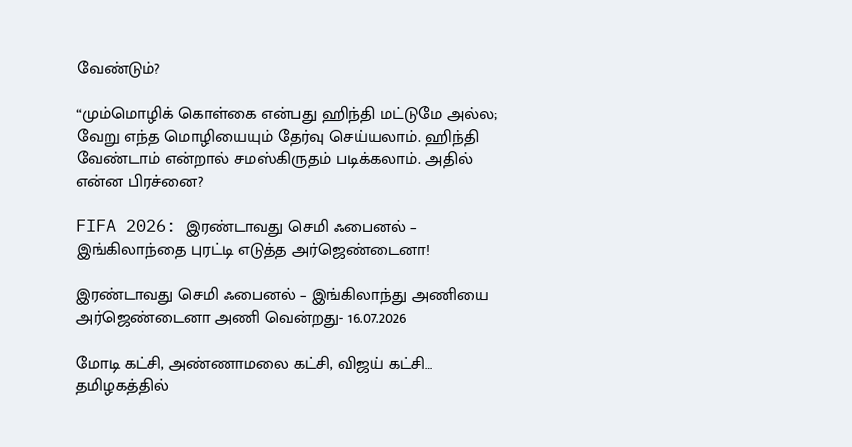வேண்டும்?

“மும்மொழிக் கொள்கை என்பது ஹிந்தி மட்டுமே அல்ல; வேறு எந்த மொழியையும் தேர்வு செய்யலாம். ஹிந்தி வேண்டாம் என்றால் சமஸ்கிருதம் படிக்கலாம். அதில் என்ன பிரச்னை?

FIFA 2026: இரண்டாவது செமி ஃபைனல் – இங்கிலாந்தை புரட்டி எடுத்த அர்ஜெண்டைனா!

இரண்டாவது செமி ஃபைனல் – இங்கிலாந்து அணியை அர்ஜெண்டைனா அணி வென்றது- 16.07.2026

மோடி கட்சி, அண்ணாமலை கட்சி, விஜய் கட்சி… தமிழகத்தில்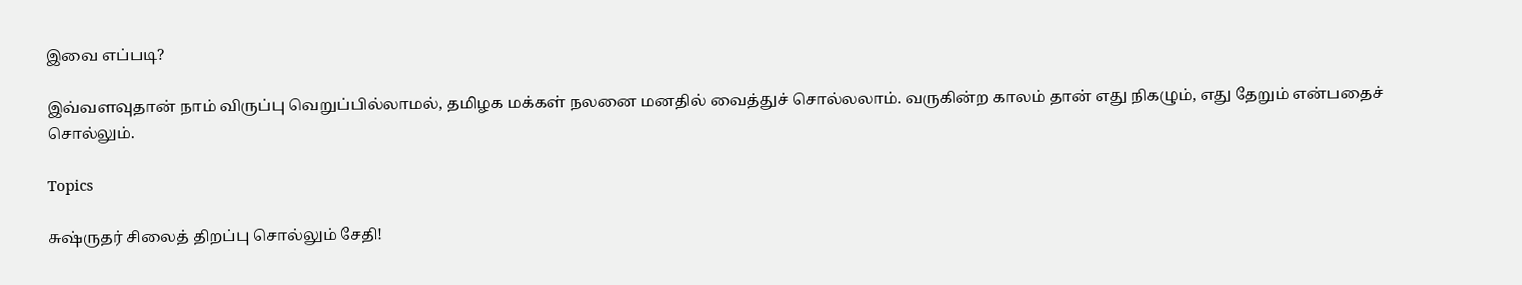இவை எப்படி?

இவ்வளவுதான் நாம் விருப்பு வெறுப்பில்லாமல், தமிழக மக்கள் நலனை மனதில் வைத்துச் சொல்லலாம். வருகின்ற காலம் தான் எது நிகழும், எது தேறும் என்பதைச் சொல்லும்.

Topics

சுஷ்ருதர் சிலைத் திறப்பு சொல்லும் சேதி!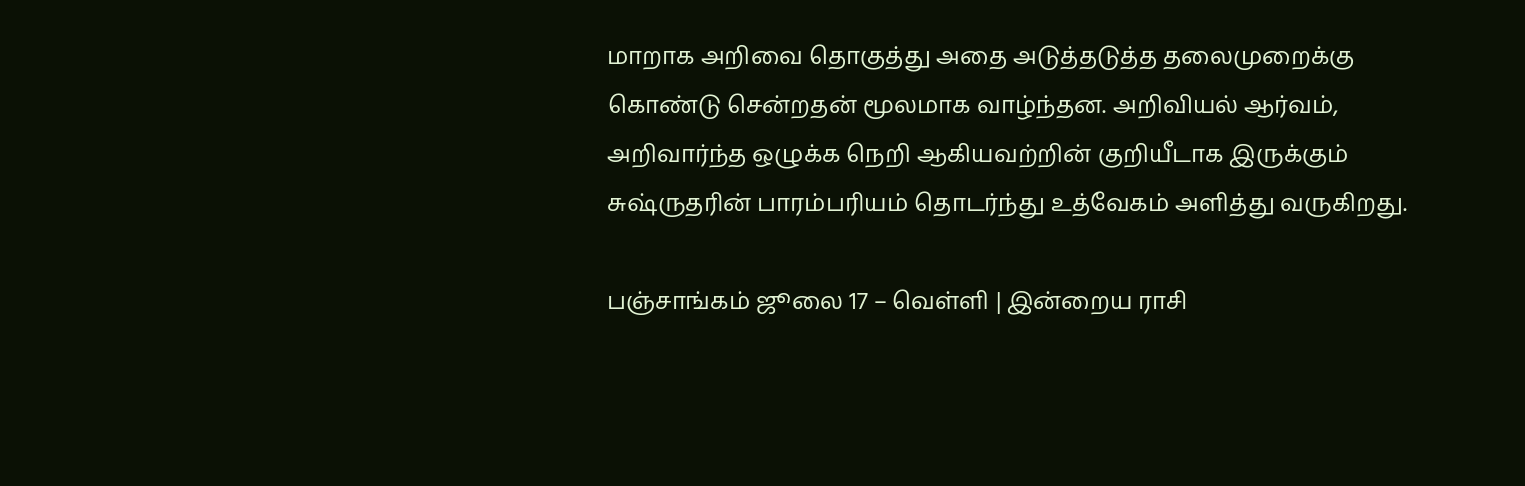மாறாக அறிவை தொகுத்து அதை அடுத்தடுத்த தலைமுறைக்கு கொண்டு சென்றதன் மூலமாக வாழ்ந்தன. அறிவியல் ஆர்வம், அறிவார்ந்த ஒழுக்க நெறி ஆகியவற்றின் குறியீடாக இருக்கும் சுஷ்ருதரின் பாரம்பரியம் தொடர்ந்து உத்வேகம் அளித்து வருகிறது.

பஞ்சாங்கம் ஜூலை 17 – வெள்ளி | இன்றைய ராசி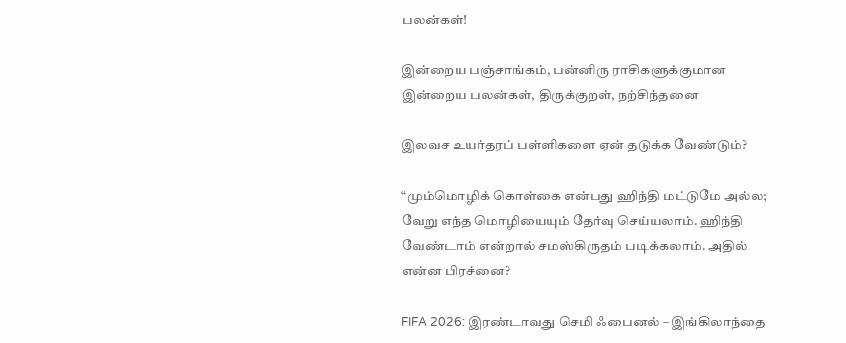பலன்கள்!

இன்றைய பஞ்சாங்கம், பன்னிரு ராசிகளுக்குமான இன்றைய பலன்கள், திருக்குறள், நற்சிந்தனை

இலவச உயர்தரப் பள்ளிகளை ஏன் தடுக்க வேண்டும்?

“மும்மொழிக் கொள்கை என்பது ஹிந்தி மட்டுமே அல்ல; வேறு எந்த மொழியையும் தேர்வு செய்யலாம். ஹிந்தி வேண்டாம் என்றால் சமஸ்கிருதம் படிக்கலாம். அதில் என்ன பிரச்னை?

FIFA 2026: இரண்டாவது செமி ஃபைனல் – இங்கிலாந்தை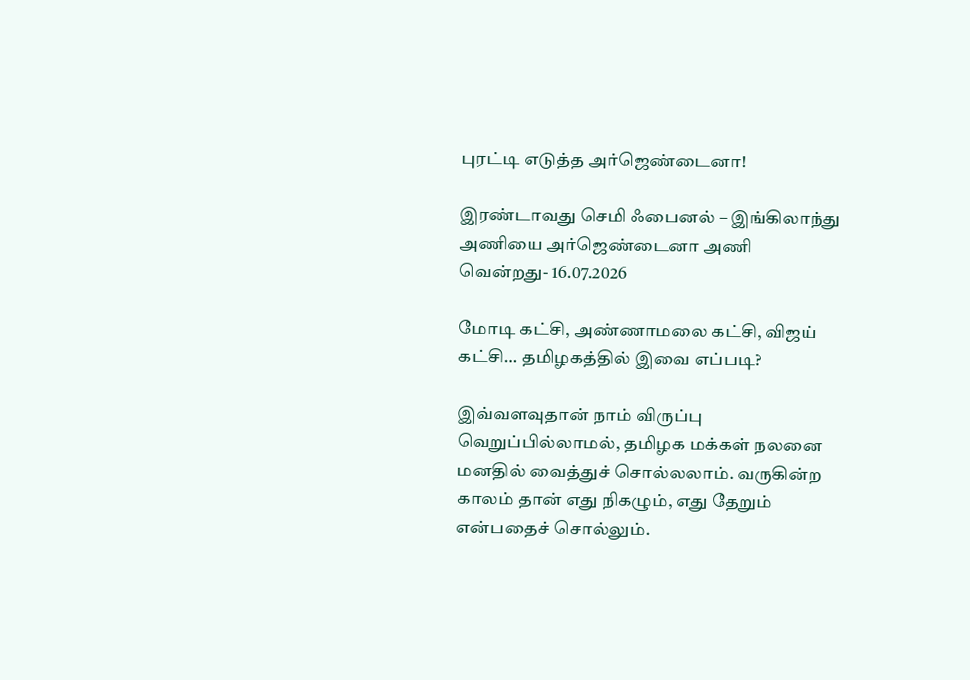புரட்டி எடுத்த அர்ஜெண்டைனா!

இரண்டாவது செமி ஃபைனல் – இங்கிலாந்து அணியை அர்ஜெண்டைனா அணி வென்றது- 16.07.2026

மோடி கட்சி, அண்ணாமலை கட்சி, விஜய் கட்சி… தமிழகத்தில் இவை எப்படி?

இவ்வளவுதான் நாம் விருப்பு வெறுப்பில்லாமல், தமிழக மக்கள் நலனை மனதில் வைத்துச் சொல்லலாம். வருகின்ற காலம் தான் எது நிகழும், எது தேறும் என்பதைச் சொல்லும்.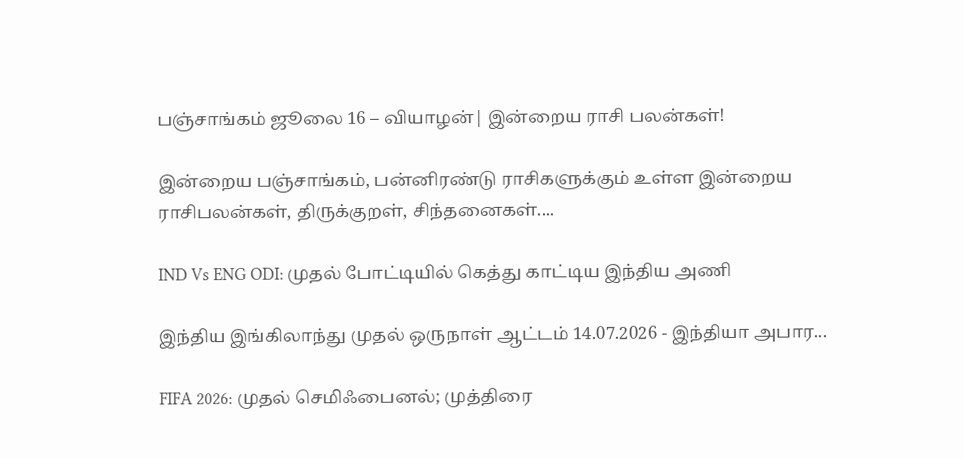பஞ்சாங்கம் ஜூலை 16 – வியாழன்| இன்றைய ராசி பலன்கள்!

இன்றைய பஞ்சாங்கம், பன்னிரண்டு ராசிகளுக்கும் உள்ள இன்றைய ராசிபலன்கள், திருக்குறள், சிந்தனைகள்....

IND Vs ENG ODI: முதல் போட்டியில் கெத்து காட்டிய இந்திய அணி

இந்திய இங்கிலாந்து முதல் ஒருநாள் ஆட்டம் 14.07.2026 - இந்தியா அபார...

FIFA 2026: முதல் செமிஃபைனல்; முத்திரை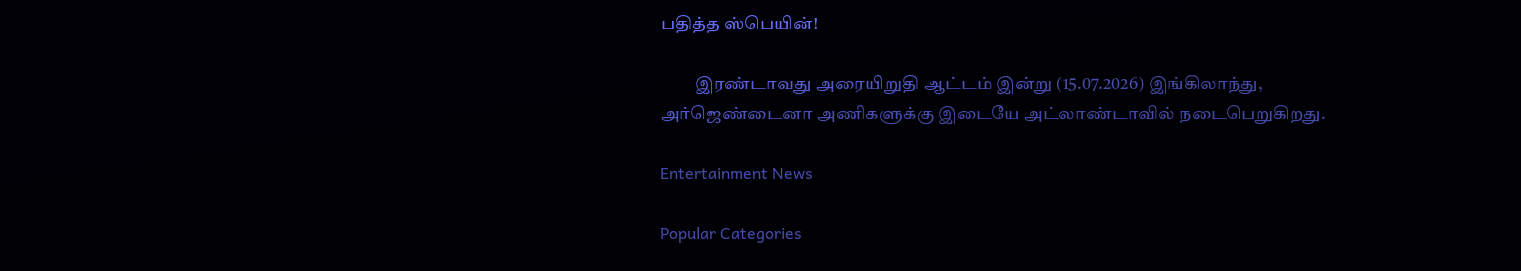பதித்த ஸ்பெயின்!

          இரண்டாவது அரையிறுதி ஆட்டம் இன்று (15.07.2026) இங்கிலாந்து, அர்ஜெண்டைனா அணிகளுக்கு இடையே அட்லாண்டாவில் நடைபெறுகிறது.

Entertainment News

Popular Categories